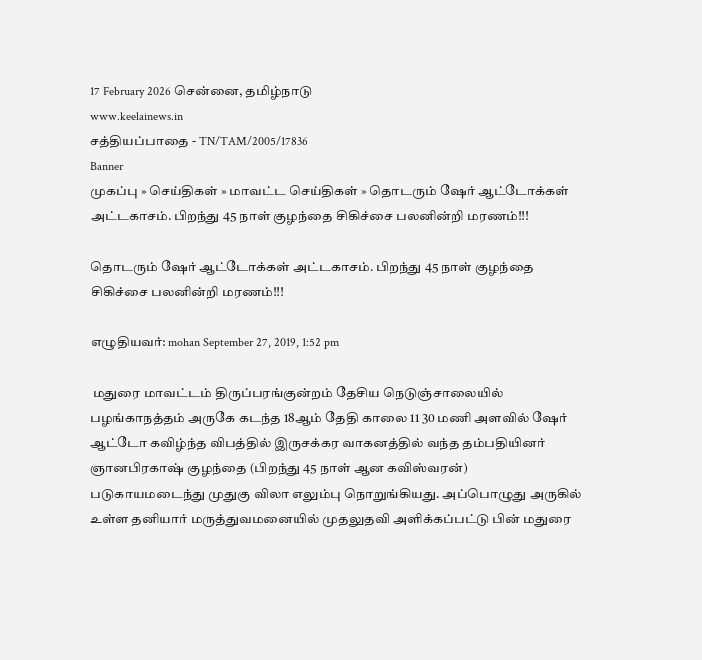17 February 2026 சென்னை, தமிழ்நாடு
www.keelainews.in
சத்தியப்பாதை - TN/TAM/2005/17836
Banner
முகப்பு » செய்திகள் » மாவட்ட செய்திகள் » தொடரும் ஷேர் ஆட்டோக்கள் அட்டகாசம். பிறந்து 45 நாள் குழந்தை சிகிச்சை பலனின்றி மரணம்!!!

தொடரும் ஷேர் ஆட்டோக்கள் அட்டகாசம். பிறந்து 45 நாள் குழந்தை சிகிச்சை பலனின்றி மரணம்!!!

எழுதியவர்: mohan September 27, 2019, 1:52 pm

 மதுரை மாவட்டம் திருப்பரங்குன்றம் தேசிய நெடுஞ்சாலையில் பழங்காநத்தம் அருகே கடந்த 18ஆம் தேதி காலை 11 30 மணி அளவில் ஷேர் ஆட்டோ கவிழ்ந்த விபத்தில் இருசக்கர வாகனத்தில் வந்த தம்பதியினர் ஞானபிரகாஷ் குழந்தை (பிறந்து 45 நாள் ஆன கவிஸ்வரன்)  படுகாயமடைந்து முதுகு விலா எலும்பு நொறுங்கியது. அப்பொழுது அருகில் உள்ள தனியார் மருத்துவமனையில் முதலுதவி அளிக்கப்பட்டு பின் மதுரை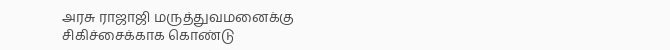அரசு ராஜாஜி மருத்துவமனைக்கு சிகிச்சைக்காக கொண்டு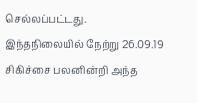செல்லப்பட்டது. இந்தநிலையில் நேற்று 26.09.19 சிகிச்சை பலனின்றி அந்த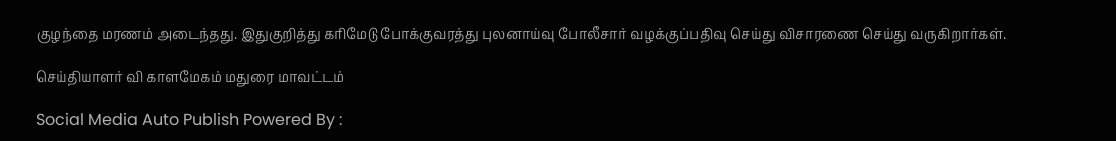குழந்தை மரணம் அடைந்தது. இதுகுறித்து கரிமேடு போக்குவரத்து புலனாய்வு போலீசார் வழக்குப்பதிவு செய்து விசாரணை செய்து வருகிறார்கள்.

செய்தியாளர் வி காளமேகம் மதுரை மாவட்டம்

Social Media Auto Publish Powered By :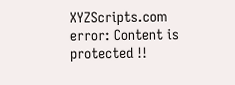XYZScripts.com
error: Content is protected !!